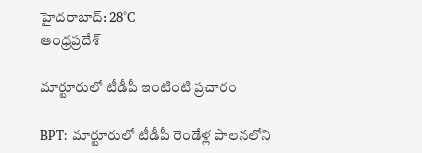హైదరాబాద్: 28°C
ఆంధ్రప్రదేశ్

మార్టూరులో టీడీపీ ఇంటింటి ప్రచారం

BPT: మార్టూరులో టీడీపీ రెండేళ్ల పాలనలోని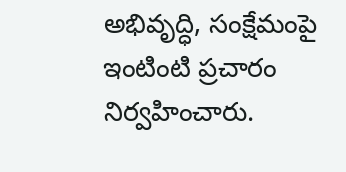అభివృద్ధి, సంక్షేమంపై ఇంటింటి ప్రచారం నిర్వహించారు.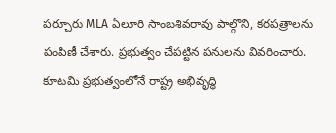పర్చూరు MLA ఏలూరి సాంబశివరావు పాల్గొని, కరపత్రాలను పంపిణీ చేశారు. ప్రభుత్వం చేపట్టిన పనులను వివరించారు. కూటమి ప్రభుత్వంలోనే రాష్ట్ర అభివృద్ధి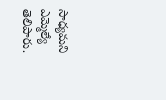సాధ్యమని ఎమ్మెల్యే తెలిపారు.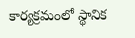కార్యక్రమంలో స్థానిక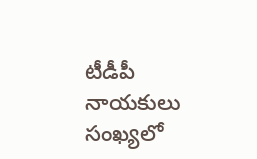టీడీపీ నాయకులు సంఖ్యలో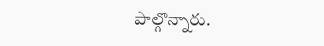పాల్గొన్నారు.